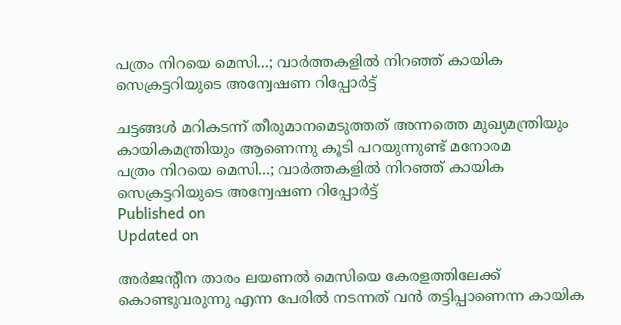പത്രം നിറയെ മെസി...; വാര്‍ത്തകളില്‍ നിറഞ്ഞ് കായിക സെക്രട്ടറിയുടെ അന്വേഷണ റിപ്പോർട്ട്

ചട്ടങ്ങള്‍ മറികടന്ന് തീരുമാനമെടുത്തത് അന്നത്തെ മുഖ്യമന്ത്രിയും കായികമന്ത്രിയും ആണെന്നു കൂടി പറയുന്നുണ്ട് മനോരമ
പത്രം നിറയെ മെസി...; വാര്‍ത്തകളില്‍ നിറഞ്ഞ് കായിക സെക്രട്ടറിയുടെ അന്വേഷണ റിപ്പോർട്ട്
Published on
Updated on

അര്‍ജന്റീന താരം ലയണൽ മെസിയെ കേരളത്തിലേക്ക് കൊണ്ടുവരുന്നു എന്ന പേരിൽ നടന്നത് വന്‍ തട്ടിപ്പാണെന്ന കായിക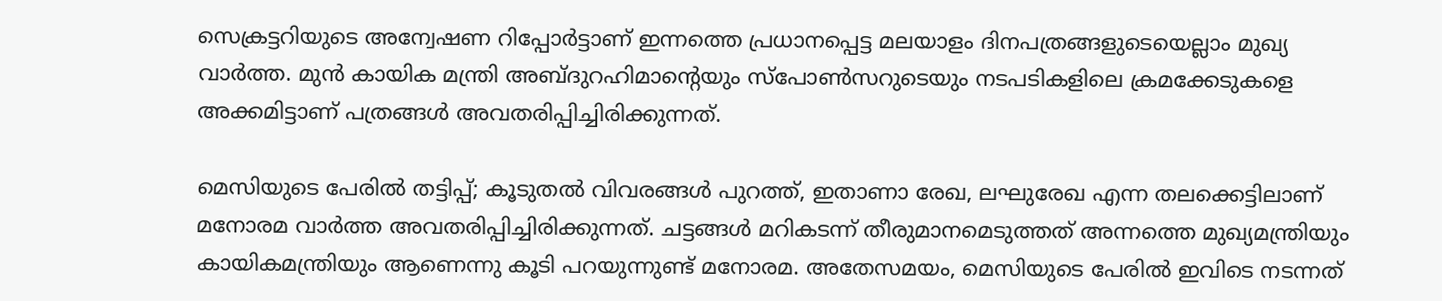സെക്രട്ടറിയുടെ അന്വേഷണ റിപ്പോര്‍ട്ടാണ് ഇന്നത്തെ പ്രധാനപ്പെട്ട മലയാളം ദിനപത്രങ്ങളുടെയെല്ലാം മുഖ്യ വാര്‍ത്ത. മുൻ കായിക മന്ത്രി അബ്ദുറഹിമാൻ്റെയും സ്പോൺസറുടെയും നടപടികളിലെ ക്രമക്കേടുകളെ അക്കമിട്ടാണ് പത്രങ്ങള്‍ അവതരിപ്പിച്ചിരിക്കുന്നത്.

മെസിയുടെ പേരില്‍ തട്ടിപ്പ്; കൂടുതല്‍ വിവരങ്ങള്‍ പുറത്ത്, ഇതാണാ രേഖ, ലഘുരേഖ എന്ന തലക്കെട്ടിലാണ് മനോരമ വാര്‍ത്ത അവതരിപ്പിച്ചിരിക്കുന്നത്. ചട്ടങ്ങള്‍ മറികടന്ന് തീരുമാനമെടുത്തത് അന്നത്തെ മുഖ്യമന്ത്രിയും കായികമന്ത്രിയും ആണെന്നു കൂടി പറയുന്നുണ്ട് മനോരമ. അതേസമയം, മെസിയുടെ പേരില്‍ ഇവിടെ നടന്നത്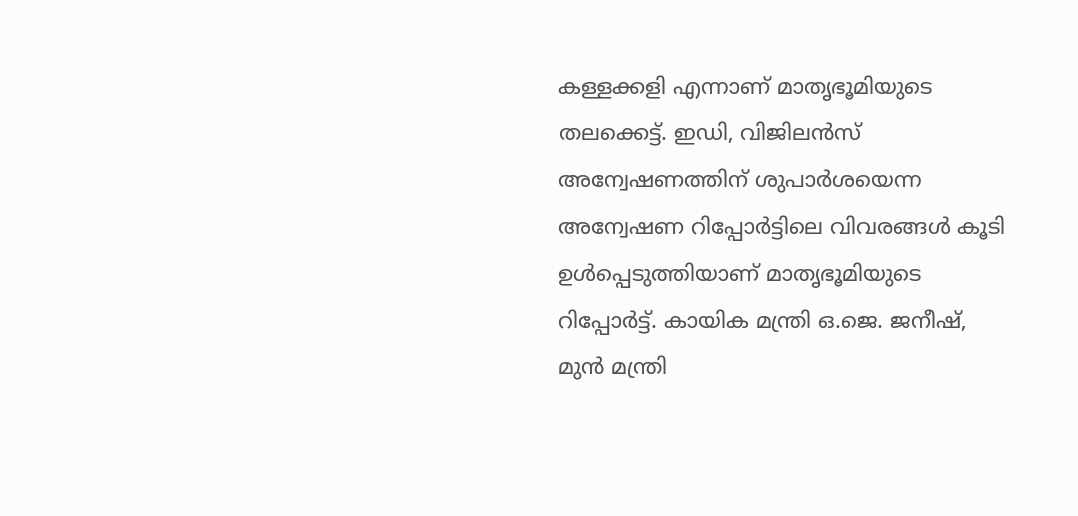കള്ളക്കളി എന്നാണ് മാതൃഭൂമിയുടെ തലക്കെട്ട്. ഇഡി, വിജിലന്‍സ് അന്വേഷണത്തിന് ശുപാര്‍ശയെന്ന അന്വേഷണ റിപ്പോര്‍ട്ടിലെ വിവരങ്ങള്‍ കൂടി ഉള്‍പ്പെടുത്തിയാണ് മാതൃഭൂമിയുടെ റിപ്പോര്‍ട്ട്. കായിക മന്ത്രി ഒ.ജെ. ജനീഷ്, മുന്‍ മന്ത്രി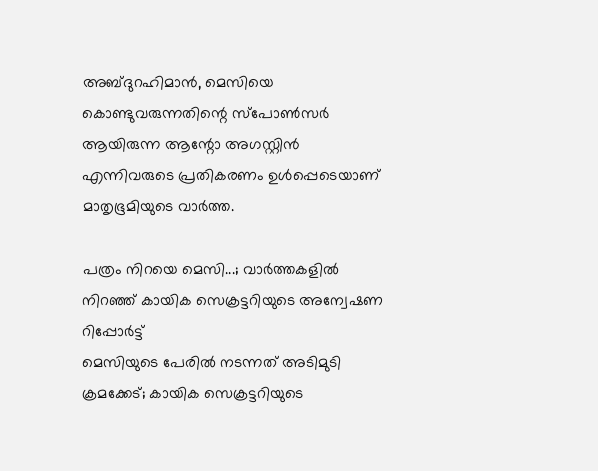അബ്ദുറഹിമാന്‍, മെസിയെ കൊണ്ടുവരുന്നതിന്റെ സ്പോണ്‍സര്‍ ആയിരുന്ന ആന്റോ അഗസ്റ്റിന്‍ എന്നിവരുടെ പ്രതികരണം ഉള്‍പ്പെടെയാണ് മാതൃഭൂമിയുടെ വാര്‍ത്ത.

പത്രം നിറയെ മെസി...; വാര്‍ത്തകളില്‍ നിറഞ്ഞ് കായിക സെക്രട്ടറിയുടെ അന്വേഷണ റിപ്പോർട്ട്
മെസിയുടെ പേരിൽ നടന്നത് അടിമുടി ക്രമക്കേട്; കായിക സെക്രട്ടറിയുടെ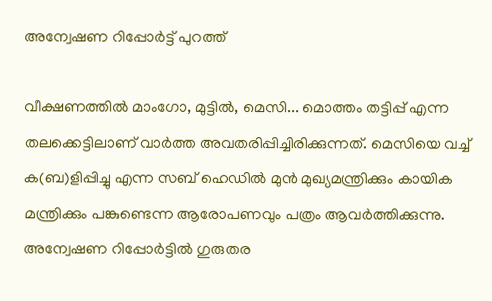അന്വേഷണ റിപ്പോർട്ട് പുറത്ത്

വീക്ഷണത്തില്‍ മാംഗോ, മുട്ടില്‍, മെസി... മൊത്തം തട്ടിപ്പ് എന്ന തലക്കെട്ടിലാണ് വാര്‍ത്ത അവതരിപ്പിച്ചിരിക്കുന്നത്. മെസിയെ വച്ച് ക(ബ)ളിപ്പിച്ചു എന്ന സബ് ഹെഡില്‍ മുന്‍ മുഖ്യമന്ത്രിക്കും കായിക മന്ത്രിക്കും പങ്കുണ്ടെന്ന ആരോപണവും പത്രം ആവര്‍ത്തിക്കുന്നു. അന്വേഷണ റിപ്പോര്‍ട്ടില്‍ ഗുരുതര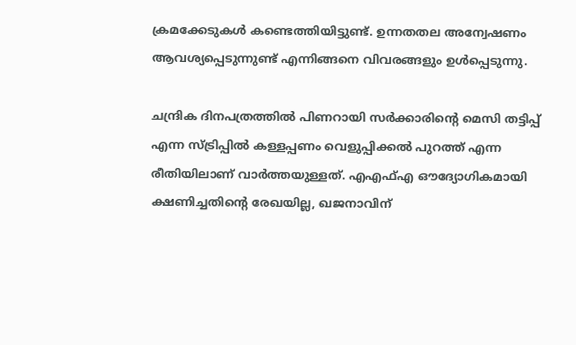ക്രമക്കേടുകള്‍ കണ്ടെത്തിയിട്ടുണ്ട്. ഉന്നതതല അന്വേഷണം ആവശ്യപ്പെടുന്നുണ്ട് എന്നിങ്ങനെ വിവരങ്ങളും ഉള്‍പ്പെടുന്നു.

ചന്ദ്രിക ദിനപത്രത്തില്‍ പിണറായി സര്‍ക്കാരിന്റെ മെസി തട്ടിപ്പ് എന്ന സ്ട്രിപ്പില്‍ കള്ളപ്പണം വെളുപ്പിക്കല്‍ പുറത്ത് എന്ന രീതിയിലാണ് വാര്‍ത്തയുള്ളത്. എഎഫ്എ ഔദ്യോഗികമായി ക്ഷണിച്ചതിന്റെ രേഖയില്ല, ഖജനാവിന്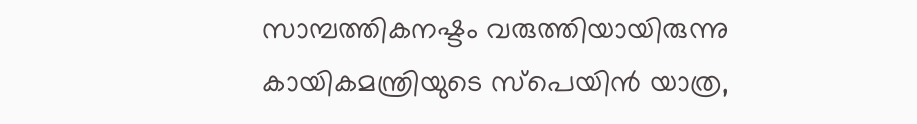സാമ്പത്തികനഷ്ടം വരുത്തിയായിരുന്നു കായികമന്ത്രിയുടെ സ്പെയിന്‍ യാത്ര,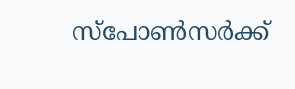സ്പോണ്‍സര്‍ക്ക്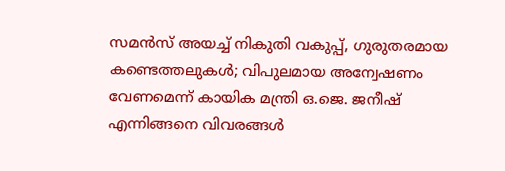സമന്‍സ് അയച്ച് നികുതി വകുപ്പ്, ഗുരുതരമായ കണ്ടെത്തലുകള്‍; വിപുലമായ അന്വേഷണം വേണമെന്ന് കായിക മന്ത്രി ഒ.ജെ. ജനീഷ് എന്നിങ്ങനെ വിവരങ്ങള്‍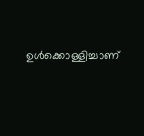ഉള്‍ക്കൊള്ളിച്ചാണ്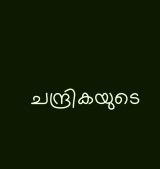ചന്ദ്രികയുടെ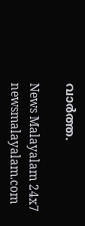വാര്‍ത്ത.

News Malayalam 24x7
newsmalayalam.com